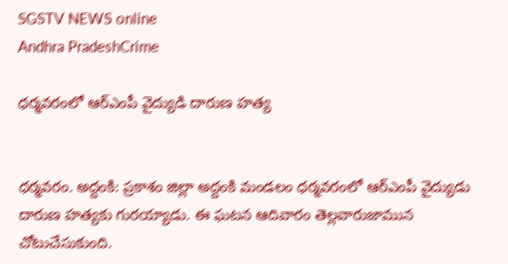SGSTV NEWS online
Andhra PradeshCrime

ధర్మవరంలో ఆర్ఎంపీ వైద్యుడి దారుణ హత్య


ధర్మవరం. అద్దంకి: ప్రకాశం జిల్లా అద్దంకి మండలం ధర్మవరంలో ఆర్ఎంపీ వైద్యుడు దారుణ హత్యకు గురయ్యాడు. ఈ ఘటన ఆదివారం తెల్లవారుజామున చోటుచేసుకుంది.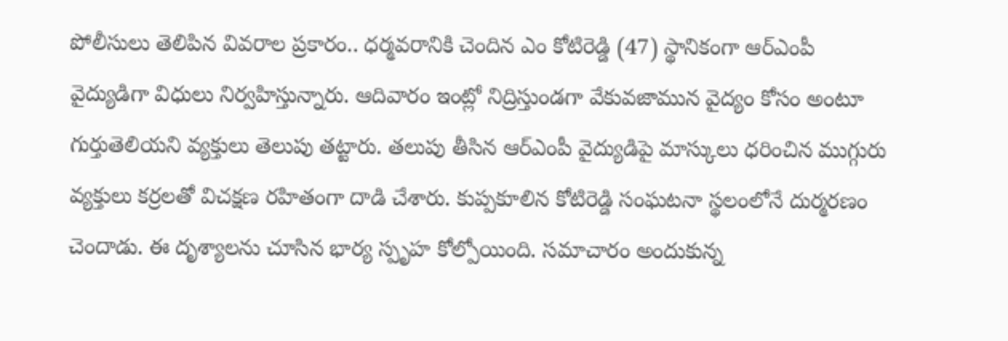పోలీసులు తెలిపిన వివరాల ప్రకారం.. ధర్మవరానికి చెందిన ఎం కోటిరెడ్డి (47) స్థానికంగా ఆర్ఎంపీ వైద్యుడిగా విధులు నిర్వహిస్తున్నారు. ఆదివారం ఇంట్లో నిద్రిస్తుండగా వేకువజామున వైద్యం కోసం అంటూ గుర్తుతెలియని వ్యక్తులు తెలుపు తట్టారు. తలుపు తీసిన ఆర్ఎంపీ వైద్యుడిపై మాస్కులు ధరించిన ముగ్గురు వ్యక్తులు కర్రలతో విచక్షణ రహితంగా దాడి చేశారు. కుప్పకూలిన కోటిరెడ్డి సంఘటనా స్థలంలోనే దుర్మరణం చెందాడు. ఈ దృశ్యాలను చూసిన భార్య స్పృహ కోల్పోయింది. సమాచారం అందుకున్న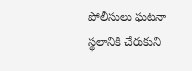పోలీసులు ఘటనా స్థలానికి చేరుకుని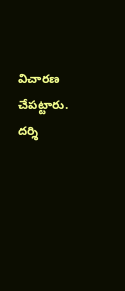విచారణ చేపట్టారు. దర్శి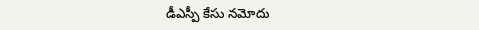డీఎస్పీ కేసు నమోదు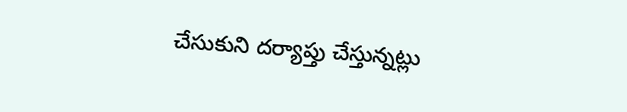చేసుకుని దర్యాప్తు చేస్తున్నట్లు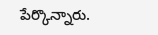పేర్కొన్నారు.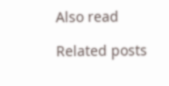Also read

Related posts